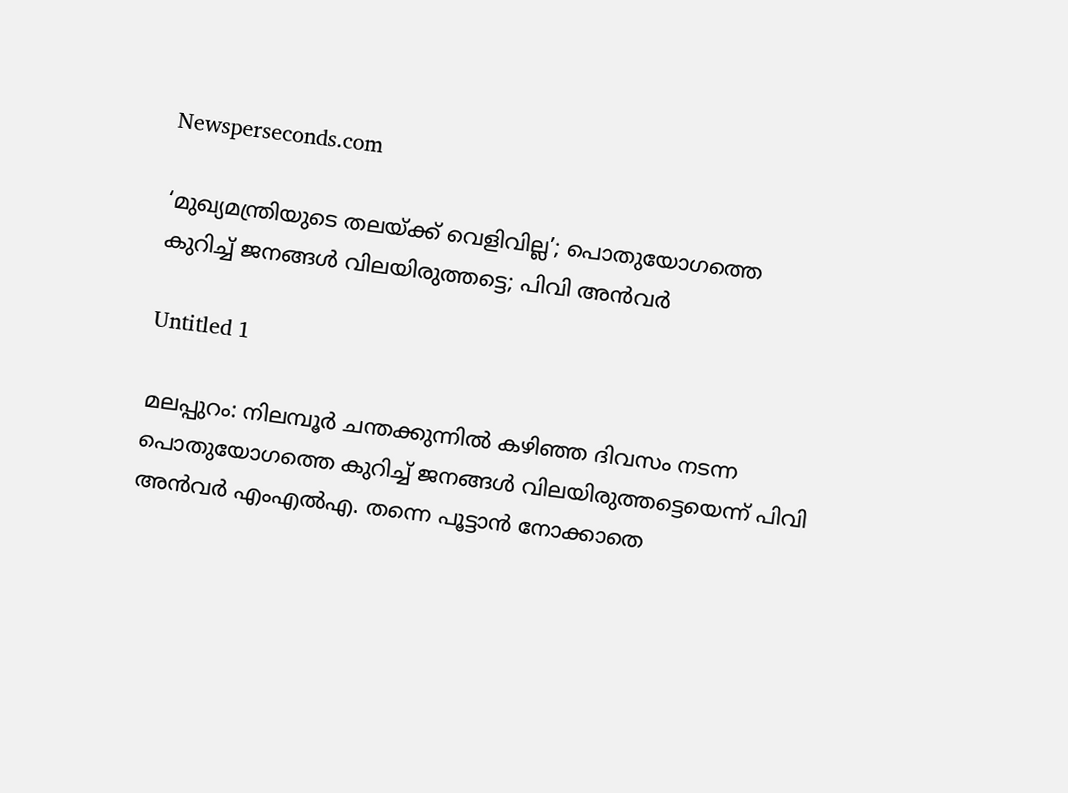Newsperseconds.com

‘മുഖ്യമന്ത്രിയുടെ തലയ്ക്ക് വെളിവില്ല’; പൊതുയോഗത്തെ കുറിച്ച് ജനങ്ങള്‍ വിലയിരുത്തട്ടെ; പിവി അന്‍വര്‍

Untitled 1

മലപ്പുറം: നിലമ്പൂര്‍ ചന്തക്കുന്നില്‍ കഴിഞ്ഞ ദിവസം നടന്ന പൊതുയോഗത്തെ കുറിച്ച് ജനങ്ങള്‍ വിലയിരുത്തട്ടെയെന്ന് പിവി അന്‍വര്‍ എംഎല്‍എ. തന്നെ പൂട്ടാന്‍ നോക്കാതെ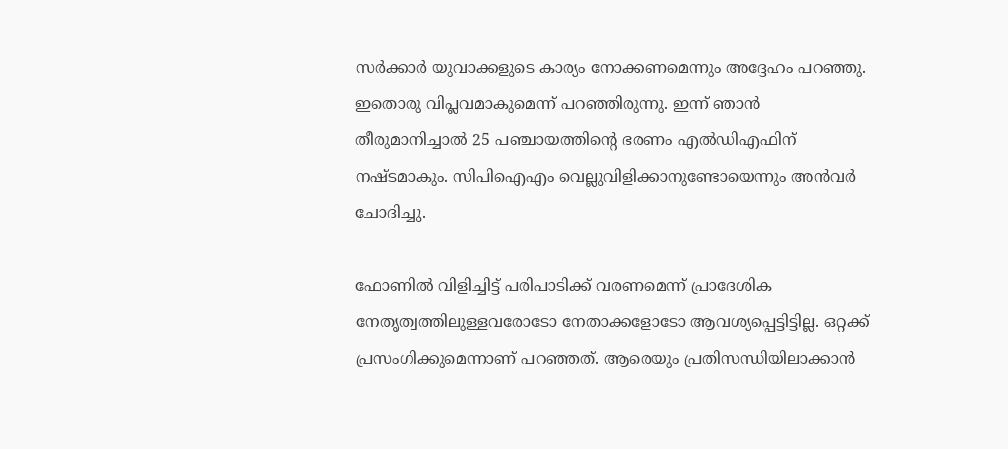സര്‍ക്കാര്‍ യുവാക്കളുടെ കാര്യം നോക്കണമെന്നും അദ്ദേഹം പറഞ്ഞു. ഇതൊരു വിപ്ലവമാകുമെന്ന് പറഞ്ഞിരുന്നു. ഇന്ന് ഞാന്‍ തീരുമാനിച്ചാല്‍ 25 പഞ്ചായത്തിന്റെ ഭരണം എല്‍ഡിഎഫിന് നഷ്ടമാകും. സിപിഐഎം വെല്ലുവിളിക്കാനുണ്ടോയെന്നും അന്‍വര്‍ ചോദിച്ചു.

ഫോണില്‍ വിളിച്ചിട്ട് പരിപാടിക്ക് വരണമെന്ന് പ്രാദേശിക നേതൃത്വത്തിലുള്ളവരോടോ നേതാക്കളോടോ ആവശ്യപ്പെട്ടിട്ടില്ല. ഒറ്റക്ക് പ്രസംഗിക്കുമെന്നാണ് പറഞ്ഞത്. ആരെയും പ്രതിസന്ധിയിലാക്കാന്‍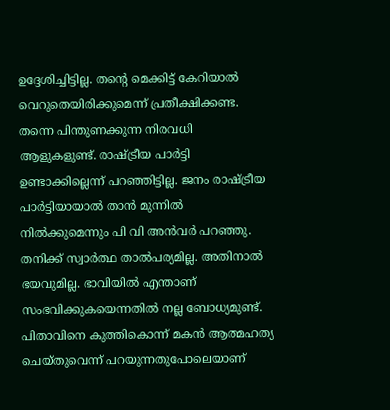ഉദ്ദേശിച്ചിട്ടില്ല. തന്റെ മെക്കിട്ട് കേറിയാല്‍ വെറുതെയിരിക്കുമെന്ന് പ്രതീക്ഷിക്കണ്ട. തന്നെ പിന്തുണക്കുന്ന നിരവധി ആളുകളുണ്ട്. രാഷ്ട്രീയ പാര്‍ട്ടി ഉണ്ടാക്കില്ലെന്ന് പറഞ്ഞിട്ടില്ല. ജനം രാഷ്ട്രീയ പാര്‍ട്ടിയായാല്‍ താന്‍ മുന്നില്‍ നില്‍ക്കുമെന്നും പി വി അന്‍വര്‍ പറഞ്ഞു. തനിക്ക് സ്വാര്‍ത്ഥ താല്‍പര്യമില്ല. അതിനാല്‍ ഭയവുമില്ല. ഭാവിയില്‍ എന്താണ് സംഭവിക്കുകയെന്നതില്‍ നല്ല ബോധ്യമുണ്ട്. പിതാവിനെ കുത്തികൊന്ന് മകന്‍ ആത്മഹത്യ ചെയ്തുവെന്ന് പറയുന്നതുപോലെയാണ്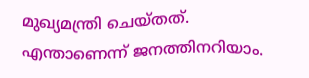മുഖ്യമന്ത്രി ചെയ്തത്. എന്താണെന്ന് ജനത്തിനറിയാം.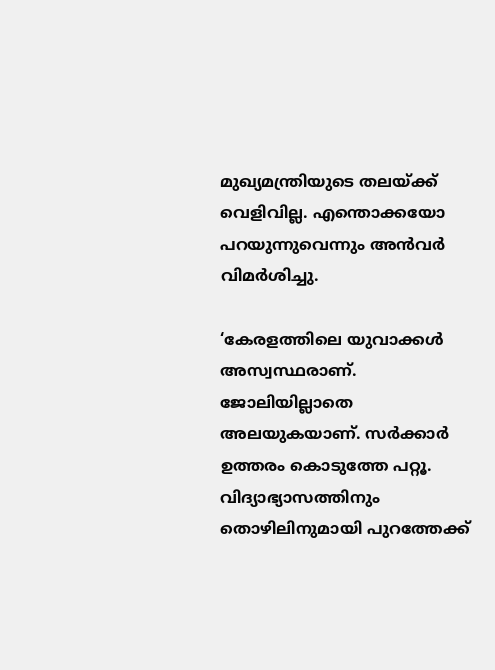മുഖ്യമന്ത്രിയുടെ തലയ്ക്ക് വെളിവില്ല. എന്തൊക്കയോ പറയുന്നുവെന്നും അന്‍വര്‍ വിമര്‍ശിച്ചു.

‘കേരളത്തിലെ യുവാക്കള്‍ അസ്വസ്ഥരാണ്. ജോലിയില്ലാതെ അലയുകയാണ്. സര്‍ക്കാര്‍ ഉത്തരം കൊടുത്തേ പറ്റൂ. വിദ്യാഭ്യാസത്തിനും തൊഴിലിനുമായി പുറത്തേക്ക്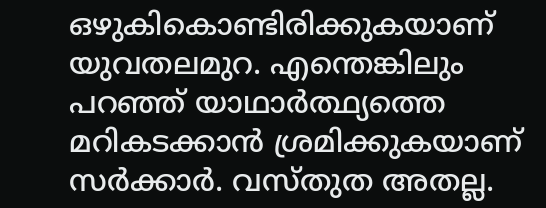ഒഴുകികൊണ്ടിരിക്കുകയാണ് യുവതലമുറ. എന്തെങ്കിലും പറഞ്ഞ് യാഥാര്‍ത്ഥ്യത്തെ മറികടക്കാന്‍ ശ്രമിക്കുകയാണ് സര്‍ക്കാര്‍. വസ്തുത അതല്ല.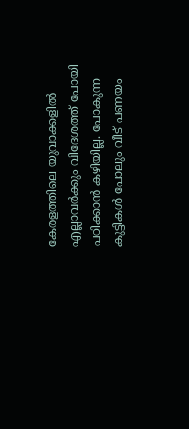കേരളത്തിലെ യുവാക്കളില്‍ എല്ലാവര്‍ക്കും വിദേശത്ത് പോയി പഠിക്കാന്‍ കഴിയില്ല. പോകുന്ന കുട്ടികള്‍ പോലും വീട് പണയം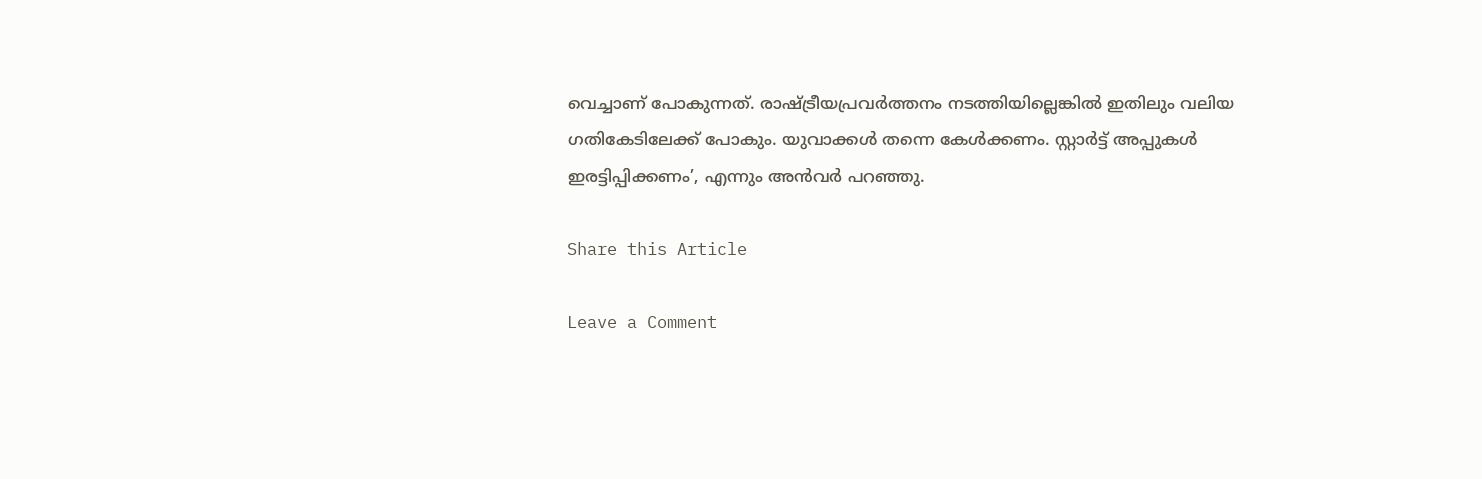വെച്ചാണ് പോകുന്നത്. രാഷ്ട്രീയപ്രവര്‍ത്തനം നടത്തിയില്ലെങ്കില്‍ ഇതിലും വലിയ ഗതികേടിലേക്ക് പോകും. യുവാക്കള്‍ തന്നെ കേള്‍ക്കണം. സ്റ്റാര്‍ട്ട് അപ്പുകള്‍ ഇരട്ടിപ്പിക്കണം’, എന്നും അന്‍വര്‍ പറഞ്ഞു.

Share this Article

Leave a Comment